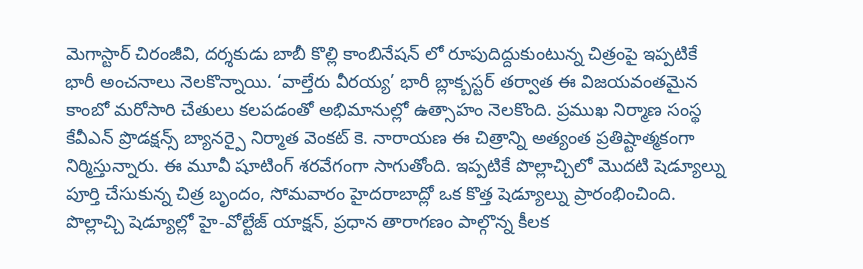మెగాస్టార్ చిరంజీవి, దర్శకుడు బాబీ కొల్లి కాంబినేషన్ లో రూపుదిద్దుకుంటున్న చిత్రంపై ఇప్పటికే భారీ అంచనాలు నెలకొన్నాయి. ‘వాల్తేరు వీరయ్య’ భారీ బ్లాక్బస్టర్ తర్వాత ఈ విజయవంతమైన కాంబో మరోసారి చేతులు కలపడంతో అభిమానుల్లో ఉత్సాహం నెలకొంది. ప్రముఖ నిర్మాణ సంస్థ కేవీఎన్ ప్రొడక్షన్స్ బ్యానర్పై నిర్మాత వెంకట్ కె. నారాయణ ఈ చిత్రాన్ని అత్యంత ప్రతిష్టాత్మకంగా నిర్మిస్తున్నారు. ఈ మూవీ షూటింగ్ శరవేగంగా సాగుతోంది. ఇప్పటికే పొల్లాచ్చిలో మొదటి షెడ్యూల్ను పూర్తి చేసుకున్న చిత్ర బృందం, సోమవారం హైదరాబాద్లో ఒక కొత్త షెడ్యూల్ను ప్రారంభించింది. పొల్లాచ్చి షెడ్యూల్లో హై-వోల్టేజ్ యాక్షన్, ప్రధాన తారాగణం పాల్గొన్న కీలక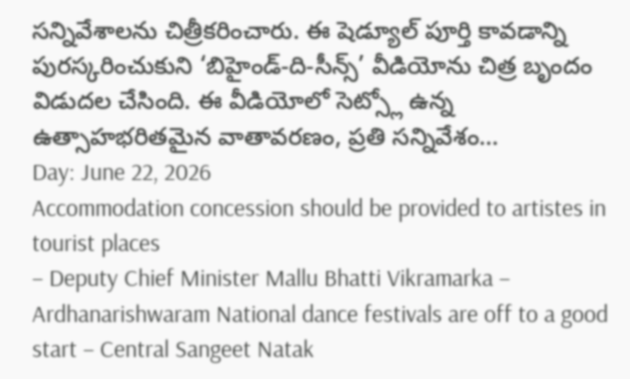సన్నివేశాలను చిత్రీకరించారు. ఈ షెడ్యూల్ పూర్తి కావడాన్ని పురస్కరించుకుని ‘బిహైండ్-ది-సీన్స్’ వీడియోను చిత్ర బృందం విడుదల చేసింది. ఈ వీడియోలో సెట్స్లో ఉన్న ఉత్సాహభరితమైన వాతావరణం, ప్రతి సన్నివేశం…
Day: June 22, 2026
Accommodation concession should be provided to artistes in tourist places
– Deputy Chief Minister Mallu Bhatti Vikramarka – Ardhanarishwaram National dance festivals are off to a good start – Central Sangeet Natak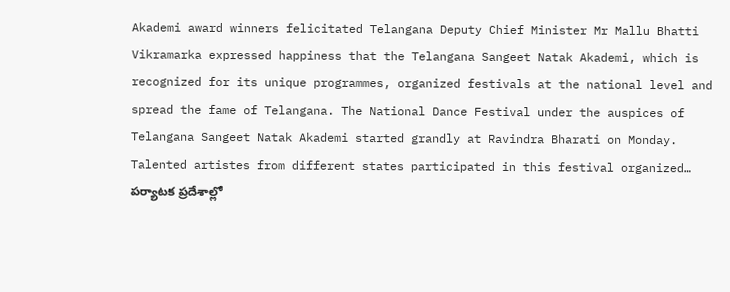Akademi award winners felicitated Telangana Deputy Chief Minister Mr Mallu Bhatti Vikramarka expressed happiness that the Telangana Sangeet Natak Akademi, which is recognized for its unique programmes, organized festivals at the national level and spread the fame of Telangana. The National Dance Festival under the auspices of Telangana Sangeet Natak Akademi started grandly at Ravindra Bharati on Monday. Talented artistes from different states participated in this festival organized…
పర్యాటక ప్రదేశాల్లో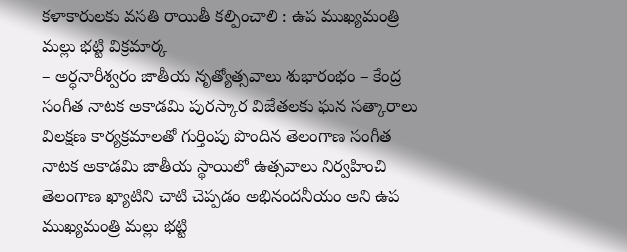కళాకారులకు వసతి రాయితీ కల్పించాలి : ఉప ముఖ్యమంత్రి మల్లు భట్టి విక్రమార్క
– అర్ధనారీశ్వరం జాతీయ నృత్యోత్సవాలు శుభారంభం – కేంద్ర సంగీత నాటక అకాడమి పురస్కార విజేతలకు ఘన సత్కారాలు విలక్షణ కార్యక్రమాలతో గుర్తింపు పొందిన తెలంగాణ సంగీత నాటక అకాడమి జాతీయ స్థాయిలో ఉత్సవాలు నిర్వహించి తెలంగాణ ఖ్యాటిని చాటి చెప్పడం అభినందనీయం అని ఉప ముఖ్యమంత్రి మల్లు భట్టి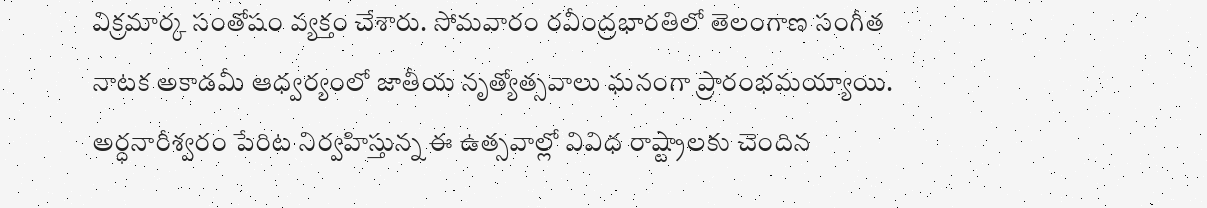విక్రమార్క సంతోషం వ్యక్తం చేశారు. సోమవారం రవీంద్రభారతిలో తెలంగాణ సంగీత నాటక అకాడమీ ఆధ్వర్యంలో జాతీయ నృత్యోత్సవాలు ఘనంగా ప్రారంభమయ్యాయి. అర్ధనారీశ్వరం పేరిట నిర్వహిస్తున్న ఈ ఉత్సవాల్లో వివిధ రాష్ట్రాలకు చెందిన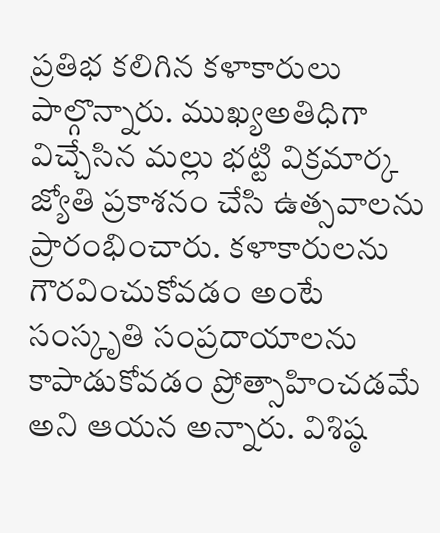ప్రతిభ కలిగిన కళాకారులు పాల్గొన్నారు. ముఖ్యఅతిధిగా విచ్చేసిన మల్లు భట్టి విక్రమార్క జ్యోతి ప్రకాశనం చేసి ఉత్సవాలను ప్రారంభించారు. కళాకారులను గౌరవించుకోవడం అంటే సంస్కృతి సంప్రదాయాలను కాపాడుకోవడం ప్రోత్సాహించడమే అని ఆయన అన్నారు. విశిష్ఠ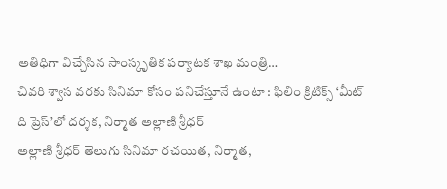అతిధిగా విచ్చేసిన సాంస్కృతిక పర్యాటక శాఖ మంత్రి…
చివరి శ్వాస వరకు సినిమా కోసం పనిచేస్తూనే ఉంటా : ఫిలిం క్రిటిక్స్ ‘మీట్ ది ప్రెస్’లో దర్శక, నిర్మాత అల్లాణి శ్రీధర్
అల్లాణి శ్రీధర్ తెలుగు సినిమా రచయిత, నిర్మాత,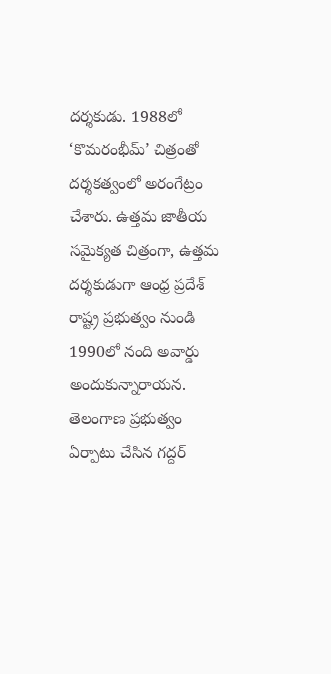దర్శకుడు. 1988లో ‘కొమరంభీమ్’ చిత్రంతో దర్శకత్వంలో అరంగేట్రం చేశారు. ఉత్తమ జాతీయ సమైక్యత చిత్రంగా, ఉత్తమ దర్శకుడుగా ఆంధ్ర ప్రదేశ్ రాష్ట్ర ప్రభుత్వం నుండి 1990లో నంది అవార్డు అందుకున్నారాయన. తెలంగాణ ప్రభుత్వం ఏర్పాటు చేసిన గద్దర్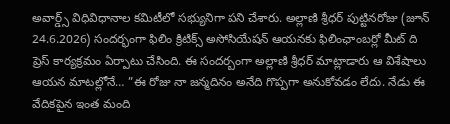అవార్డ్స్ విధివిధానాల కమిటీలో సభ్యునిగా పని చేశారు. అల్లాణి శ్రీధర్ పుట్టినరోజు (జూన్ 24.6.2026) సందర్భంగా ఫిలిం క్రిటిక్స్ అసోసియేషన్ ఆయనకు ఫిలింఛాంబర్లో మీట్ ది ప్రెస్ కార్యక్రమం ఏర్పాటు చేసింది. ఈ సందర్బంగా అల్లాణి శ్రీధర్ మాట్లాడారు ఆ విశేషాలు ఆయన మాటల్లోనే… ”ఈ రోజు నా జన్మదినం అనేది గొప్పగా అనుకోవడం లేదు. నేడు ఈ వేదికపైన ఇంత మంది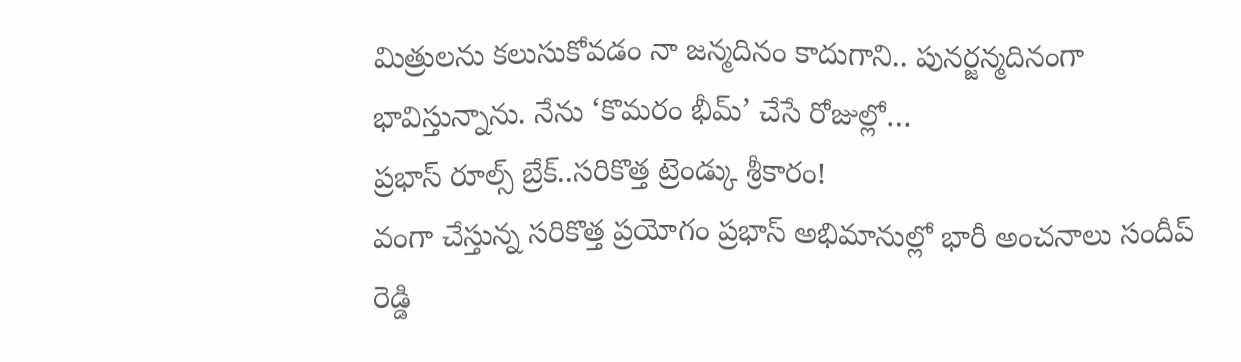మిత్రులను కలుసుకోవడం నా జన్మదినం కాదుగాని.. పునర్జన్మదినంగా భావిస్తున్నాను. నేను ‘కొమరం భీమ్’ చేసే రోజుల్లో…
ప్రభాస్ రూల్స్ బ్రేక్..సరికొత్త ట్రెండ్కు శ్రీకారం!
వంగా చేస్తున్న సరికొత్త ప్రయోగం ప్రభాస్ అభిమానుల్లో భారీ అంచనాలు సందీప్ రెడ్డి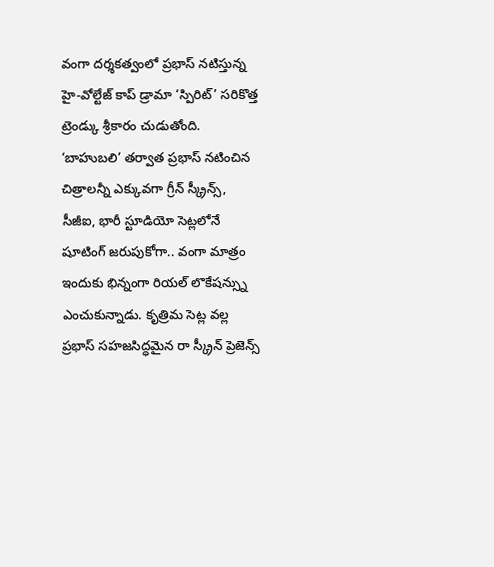వంగా దర్శకత్వంలో ప్రభాస్ నటిస్తున్న హై-వోల్టేజ్ కాప్ డ్రామా ‘స్పిరిట్’ సరికొత్త ట్రెండ్కు శ్రీకారం చుడుతోంది. ‘బాహుబలి’ తర్వాత ప్రభాస్ నటించిన చిత్రాలన్నీ ఎక్కువగా గ్రీన్ స్క్రీన్స్, సీజీఐ, భారీ స్టూడియో సెట్లలోనే షూటింగ్ జరుపుకోగా.. వంగా మాత్రం ఇందుకు భిన్నంగా రియల్ లొకేషన్స్ను ఎంచుకున్నాడు. కృత్రిమ సెట్ల వల్ల ప్రభాస్ సహజసిద్ధమైన రా స్క్రీన్ ప్రెజెన్స్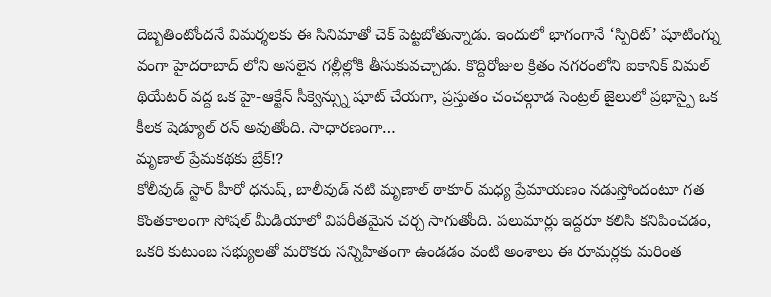దెబ్బతింటోందనే విమర్శలకు ఈ సినిమాతో చెక్ పెట్టబోతున్నాడు. ఇందులో భాగంగానే ‘స్పిరిట్’ షూటింగ్ను వంగా హైదరాబాద్ లోని అసలైన గల్లీల్లోకి తీసుకువచ్చాడు. కొద్దిరోజుల క్రితం నగరంలోని ఐకానిక్ విమల్ థియేటర్ వద్ద ఒక హై-ఆక్టేన్ సీక్వెన్స్ను షూట్ చేయగా, ప్రస్తుతం చంచల్గూడ సెంట్రల్ జైలులో ప్రభాస్పై ఒక కీలక షెడ్యూల్ రన్ అవుతోంది. సాధారణంగా…
మృణాల్ ప్రేమకథకు బ్రేక్!?
కోలీవుడ్ స్టార్ హీరో ధనుష్, బాలీవుడ్ నటి మృణాల్ ఠాకూర్ మధ్య ప్రేమాయణం నడుస్తోందంటూ గత కొంతకాలంగా సోషల్ మీడియాలో విపరీతమైన చర్చ సాగుతోంది. పలుమార్లు ఇద్దరూ కలిసి కనిపించడం, ఒకరి కుటుంబ సభ్యులతో మరొకరు సన్నిహితంగా ఉండడం వంటి అంశాలు ఈ రూమర్లకు మరింత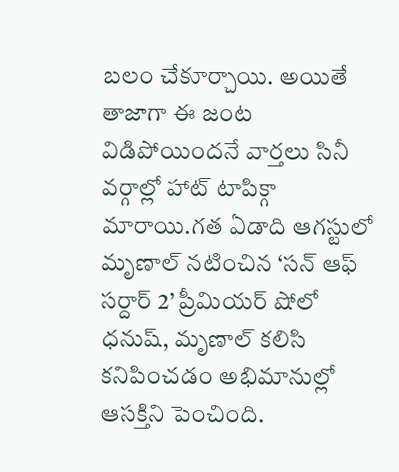బలం చేకూర్చాయి. అయితే తాజాగా ఈ జంట విడిపోయిందనే వార్తలు సినీ వర్గాల్లో హాట్ టాపిక్గా మారాయి.గత ఏడాది ఆగస్టులో మృణాల్ నటించిన ‘సన్ ఆఫ్ సర్దార్ 2’ ప్రీమియర్ షోలో ధనుష్, మృణాల్ కలిసి కనిపించడం అభిమానుల్లో ఆసక్తిని పెంచింది.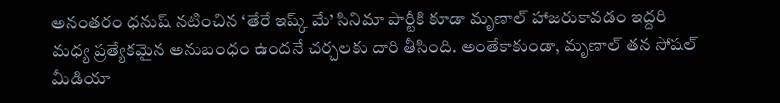అనంతరం ధనుష్ నటించిన ‘తేరే ఇష్క్ మే’ సినిమా పార్టీకి కూడా మృణాల్ హాజరుకావడం ఇద్దరి మధ్య ప్రత్యేకమైన అనుబంధం ఉందనే చర్చలకు దారి తీసింది. అంతేకాకుండా, మృణాల్ తన సోషల్ మీడియా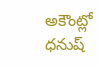అకౌంట్లో ధనుష్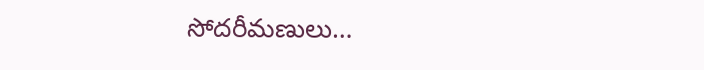సోదరీమణులు…